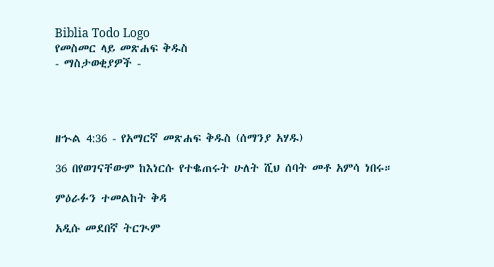Biblia Todo Logo
የመስመር ላይ መጽሐፍ ቅዱስ
- ማስታወቂያዎች -




ዘኍል 4:36 - የአማርኛ መጽሐፍ ቅዱስ (ሰማንያ አሃዱ)

36 በየወገናቸውም ከእነርሱ የተቈጠሩት ሁለት ሺህ ሰባት መቶ አምሳ ነበሩ።

ምዕራፉን ተመልከት ቅዳ

አዲሱ መደበኛ ትርጒም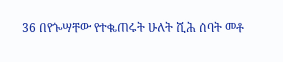36 በየጐሣቸው የተቈጠሩት ሁለት ሺሕ ሰባት መቶ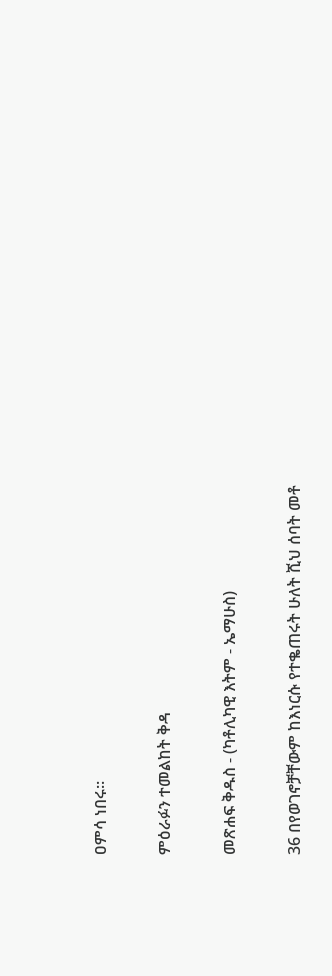ዐምሳ ነበሩ።

ምዕራፉን ተመልከት ቅዳ

መጽሐፍ ቅዱስ - (ካቶሊካዊ እትም - ኤማሁስ)

36 በየወገኖቻቸውም ከእነርሱ የተቈጠሩት ሁለት ሺህ ሰባት መቶ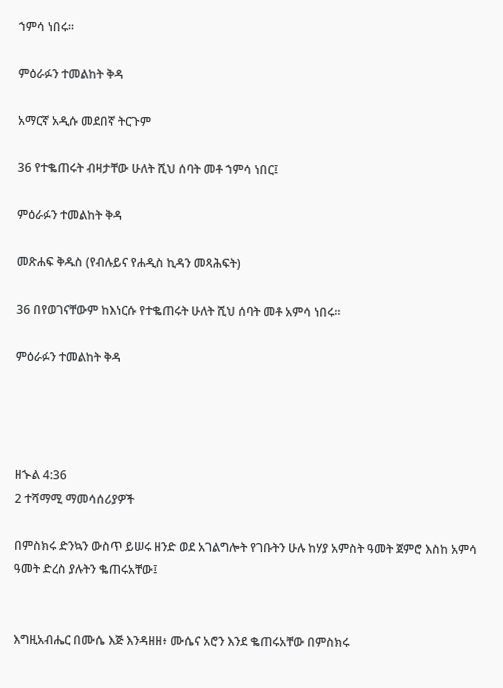ኀምሳ ነበሩ።

ምዕራፉን ተመልከት ቅዳ

አማርኛ አዲሱ መደበኛ ትርጉም

36 የተቈጠሩት ብዛታቸው ሁለት ሺህ ሰባት መቶ ኀምሳ ነበር፤

ምዕራፉን ተመልከት ቅዳ

መጽሐፍ ቅዱስ (የብሉይና የሐዲስ ኪዳን መጻሕፍት)

36 በየወገናቸውም ከእነርሱ የተቈጠሩት ሁለት ሺህ ሰባት መቶ አምሳ ነበሩ።

ምዕራፉን ተመልከት ቅዳ




ዘኍል 4:36
2 ተሻማሚ ማመሳሰሪያዎች

በምስክሩ ድንኳን ውስጥ ይሠሩ ዘንድ ወደ አገልግሎት የገቡትን ሁሉ ከሃያ አምስት ዓመት ጀምሮ እስከ አምሳ ዓመት ድረስ ያሉትን ቈጠሩአቸው፤


እግዚአብሔር በሙሴ እጅ እንዳዘዘ፥ ሙሴና አሮን እንደ ቈጠሩአቸው በምስክሩ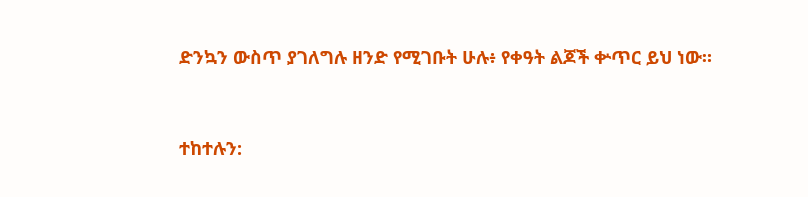ድንኳን ውስጥ ያገለግሉ ዘንድ የሚገቡት ሁሉ፥ የቀዓት ልጆች ቍጥር ይህ ነው።


ተከተሉን: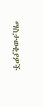ማስታወቂያዎች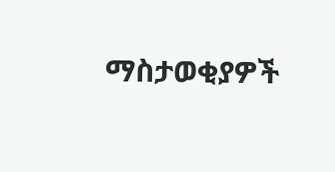ማስታወቂያዎች